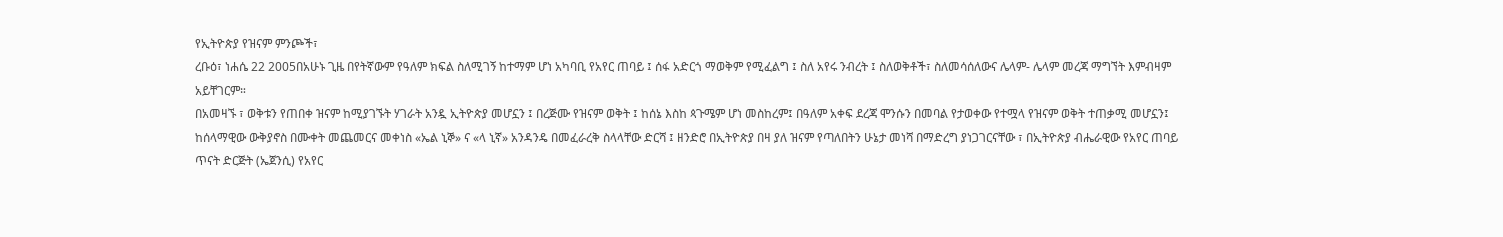የኢትዮጵያ የዝናም ምንጮች፣
ረቡዕ፣ ነሐሴ 22 2005በአሁኑ ጊዜ በየትኛውም የዓለም ክፍል ስለሚገኝ ከተማም ሆነ አካባቢ የአየር ጠባይ ፤ ሰፋ አድርጎ ማወቅም የሚፈልግ ፤ ስለ አየሩ ንብረት ፤ ስለወቅቶች፣ ስለመሳሰለውና ሌላም- ሌላም መረጃ ማግኘት እምብዛም አይቸገርም።
በአመዛኙ ፣ ወቅቱን የጠበቀ ዝናም ከሚያገኙት ሃገራት አንዷ ኢትዮጵያ መሆኗን ፤ በረጅሙ የዝናም ወቅት ፤ ከሰኔ እስከ ጳጉሜም ሆነ መስከረም፤ በዓለም አቀፍ ደረጃ ሞንሱን በመባል የታወቀው የተሟላ የዝናም ወቅት ተጠቃሚ መሆኗን፤ ከሰላማዊው ውቅያኖስ በሙቀት መጨመርና መቀነስ «ኤል ኒኞ» ና «ላ ኒኛ» አንዳንዴ በመፈራረቅ ስላላቸው ድርሻ ፤ ዘንድሮ በኢትዮጵያ በዛ ያለ ዝናም የጣለበትን ሁኔታ መነሻ በማድረግ ያነጋገርናቸው ፣ በኢትዮጵያ ብሔራዊው የአየር ጠባይ ጥናት ድርጅት (ኤጀንሲ) የአየር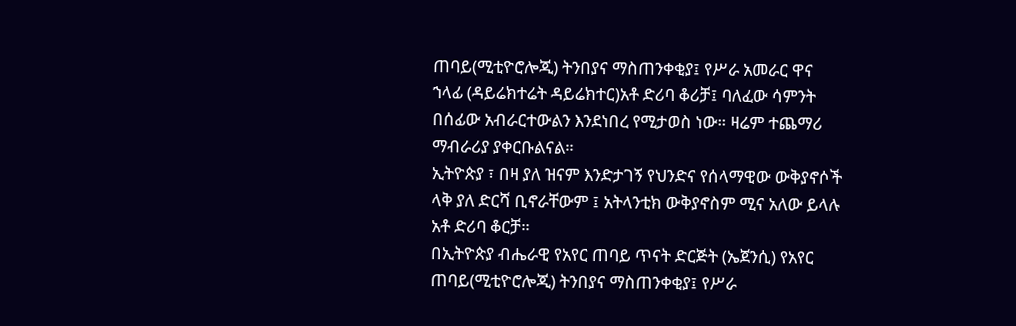ጠባይ(ሚቲዮሮሎጂ) ትንበያና ማስጠንቀቂያ፤ የሥራ አመራር ዋና ኀላፊ (ዳይሬክተሬት ዳይሬክተር)አቶ ድሪባ ቆሪቻ፤ ባለፈው ሳምንት በሰፊው አብራርተውልን እንደነበረ የሚታወስ ነው። ዛሬም ተጨማሪ ማብራሪያ ያቀርቡልናል።
ኢትዮጵያ ፣ በዛ ያለ ዝናም እንድታገኝ የህንድና የሰላማዊው ውቅያኖሶች ላቅ ያለ ድርሻ ቢኖራቸውም ፤ አትላንቲክ ውቅያኖስም ሚና አለው ይላሉ አቶ ድሪባ ቆርቻ።
በኢትዮጵያ ብሔራዊ የአየር ጠባይ ጥናት ድርጅት (ኤጀንሲ) የአየር ጠባይ(ሚቲዮሮሎጂ) ትንበያና ማስጠንቀቂያ፤ የሥራ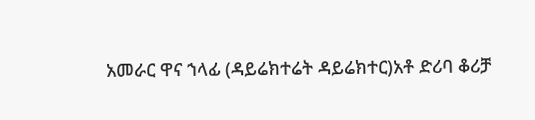አመራር ዋና ኀላፊ (ዳይሬክተሬት ዳይሬክተር)አቶ ድሪባ ቆሪቻ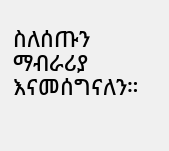ስለሰጡን ማብራሪያ እናመሰግናለን።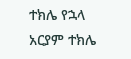ተክሌ የኋላ
አርያም ተክሌ